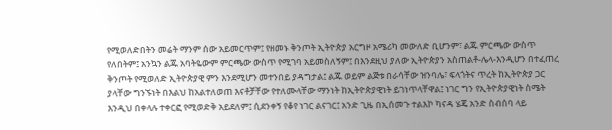የሚወለድበትን መሬት ማንም ሰው አይመርጥም፤ የዘመኑ ቅንጦት ኢትዮጵያ አርግዞ አሜሪካ መውለድ ቢሆንም፣ ልጁ ምርጫው ውስጥ የለበትም፤ አንኳን ልጁ አባትዬውም ምርጫው ውስጥ የሚገባ አይመስለኝም፤ በእንደዚህ ያለው ኢትዮጵያን አስጠልቶ-ሌላ-እንዲሆን በተፈጠረ ቅንጦት የሚወለድ ኢትዮጵያዊ ምን እንደሚሆን መተንበይ ያዳግታል፤ ልጁ ወይም ልጅቱ በራሳቸው ዝንባሌ፣ ፍላጎትና ጥረት ከኢትዮጵያ ጋር ያላቸው ግንኙነት በእልህ ከአልተለወጠ እናቶቻቸው የተለሙላቸው ማንነት ከኢትዮጵያዊነት ይገነጥላቸዋል፤ ነገር ግን የኢትዮጵያዊነት ስሜት እንዲህ በቀላሉ ተቀርፎ የሚወድቅ አይደለም፤ ሲደንቀኝ የቆየ ነገር ልናገር፤ አንድ ጊዜ በኢሰመጉ ተልእኮ ካናዳ ሄጄ አንድ ስብሰባ ላይ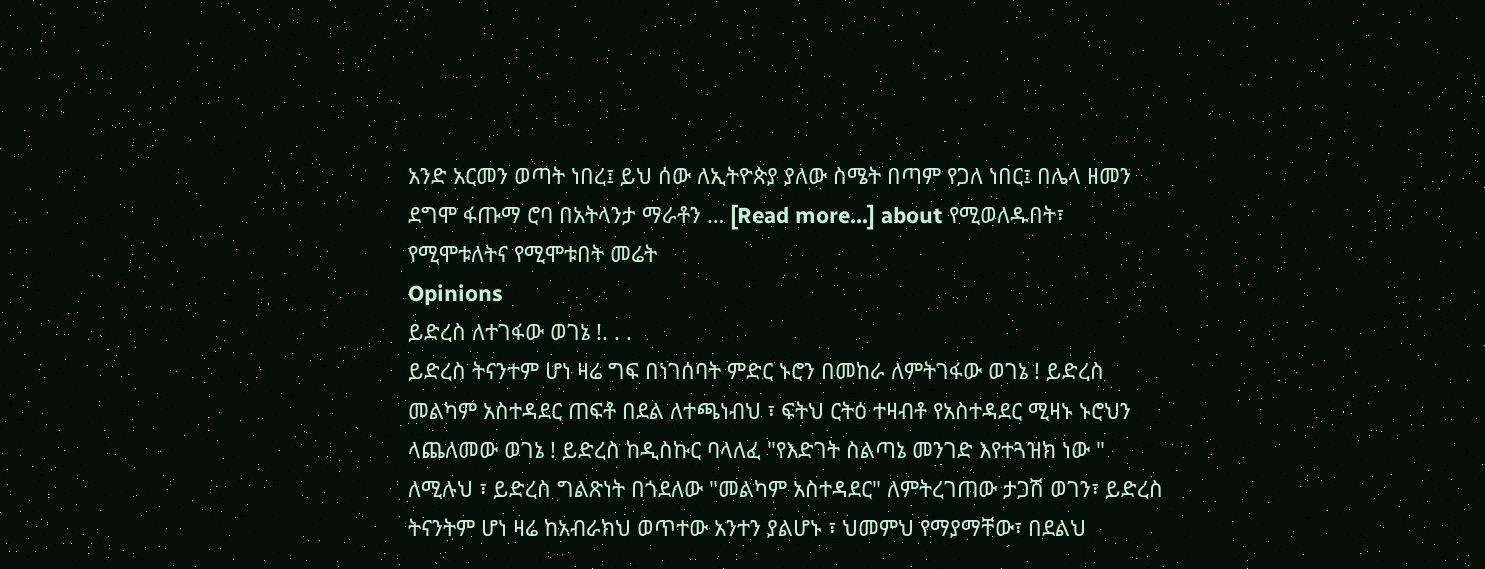አንድ አርመን ወጣት ነበረ፤ ይህ ሰው ለኢትዮጵያ ያለው ስሜት በጣም የጋለ ነበር፤ በሌላ ዘመን ደግሞ ፋጡማ ሮባ በአትላንታ ማራቶን … [Read more...] about የሚወለዱበት፣ የሚሞቱለትና የሚሞቱበት መሬት
Opinions
ይድረስ ለተገፋው ወገኔ !. . .
ይድረስ ትናንተም ሆነ ዛሬ ግፍ በነገሰባት ምድር ኑሮን በመከራ ለምትገፋው ወገኔ ! ይድረስ መልካም አስተዳደር ጠፍቶ በደል ለተጫነብህ ፣ ፍትህ ርትዕ ተዛብቶ የአስተዳደር ሚዛኑ ኑሮህን ላጨለመው ወገኔ ! ይድረስ ከዲስኩር ባላለፈ "የእድገት ስልጣኔ መንገድ እየተጓዝክ ነው " ለሚሉህ ፣ ይድረስ ግልጽነት በጎደለው "መልካም አስተዳደር" ለምትረገጠው ታጋሽ ወገን፣ ይድረስ ትናንትም ሆነ ዛሬ ከአብራክህ ወጥተው አንተን ያልሆኑ ፣ ህመምህ የማያማቸው፣ በደልህ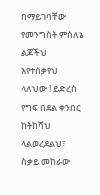በማይገባቸው የመንግስት ምስለኔ ልጆችህ እየተሰቃየህ ላለህው ! ይድረስ የግፍ በደል ቀንበር ከትከሻህ ላልወረደልህ፣ ስቃይ መከራው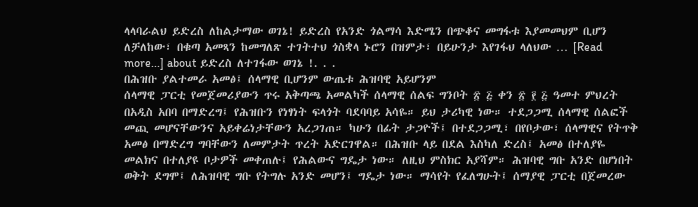ላላባራልህ ይድረስ ለከልታማው ወገኔ! ይድረስ የአንድ ጎልማሳ እድሜን በጭቆና መግፋቱ እያመመህም ቢሆን ለቻለከው፣ በቁጣ አመጻን ከመግለጽ ተገትተህ ጎስቋላ ኑሮን በዝምታ፣ በይሁንታ እየገፋህ ላለህው … [Read more...] about ይድረስ ለተገፋው ወገኔ !. . .
በሕዝቡ ያልተመራ አመፅ፤ ሰላማዊ ቢሆንም ውጤቱ ሕዝባዊ አይሆንም
ሰላማዊ ፓርቲ የመጀመሪያውን ጥሩ አቅጣጫ አመልካች ሰላማዊ ሰልፍ ግንቦት ፳ ፭ ቀን ፳ ፻ ፭ ዓመተ ምህረት በአዲስ አበባ በማድረግ፤ የሕዝቡን የነፃነት ፍላጎት ባደባባይ አሳዬ። ይህ ታሪካዊ ነው። ተደጋጋሚ ሰላማዊ ሰልፎች መጪ መሆናቸውንና አይቀሬነታቸውን አረጋገጠ። ካሁን በፊት ታጋዮች፤ በተደጋጋሚ፣ በየቦታው፣ ሰላማዊና የትጥቅ አመፅ በማድረግ ግባቸውን ለመምታት ጥረት አድርገዋል። በሕዝቡ ላይ በደል እስካለ ድረስ፤ አመፅ በተለያዬ መልክና በተለያዩ ቦታዎች መቀጠሉ፤ የሕልውና ግዴታ ነው። ለዚህ ምስክር አያሻም። ሕዝባዊ ግቡ አንድ በሆነበት ወቅት ደግሞ፤ ለሕዝባዊ ግቡ የትግሉ አንድ መሆን፤ ግዴታ ነው። ማሳየት የፈለግሁት፤ ሰማያዊ ፓርቲ በጀመረው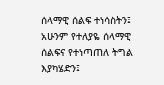ሰላማዊ ሰልፍ ተነሳስትን፤ አሁንም የተለያዬ ሰላማዊ ሰልፍና የተነጣጠለ ትግል እያካሄድን፤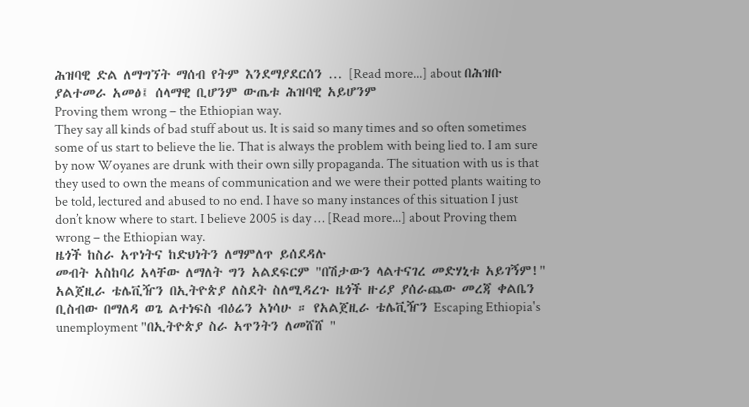ሕዝባዊ ድል ለማግኘት ማሰብ የትም እንደማያደርሰን … [Read more...] about በሕዝቡ ያልተመራ አመፅ፤ ሰላማዊ ቢሆንም ውጤቱ ሕዝባዊ አይሆንም
Proving them wrong – the Ethiopian way.
They say all kinds of bad stuff about us. It is said so many times and so often sometimes some of us start to believe the lie. That is always the problem with being lied to. I am sure by now Woyanes are drunk with their own silly propaganda. The situation with us is that they used to own the means of communication and we were their potted plants waiting to be told, lectured and abused to no end. I have so many instances of this situation I just don’t know where to start. I believe 2005 is day … [Read more...] about Proving them wrong – the Ethiopian way.
ዜጎች ከስራ አጥነትና ከድህነትን ለማምለጥ ይሰደዳሉ
መብት አስከባሪ አላቸው ለማለት ግን አልደፍርም "በሽታውን ላልተናገረ መድሃኒቱ አይገኝም!" አልጀዚራ ቴሌቪዥን በኢትዮጵያ ለስደት ስለሚዳረጉ ዜጎች ዙሪያ ያሰራጨው መረጃ ቀልቤን ቢስብው በማለዳ ወጌ ልተነፍስ ብዕሬን አነሳሁ ። የአልጀዚራ ቴሌቪዥን Escaping Ethiopia's unemployment "በኢትዮጵያ ስራ አጥንትን ለመሸሸ "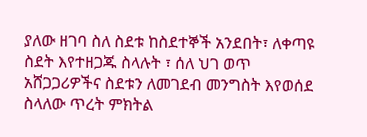ያለው ዘገባ ስለ ስደቱ ከስደተኞች አንደበት፣ ለቀጣዩ ስደት እየተዘጋጁ ስላሉት ፣ ሰለ ህገ ወጥ አሸጋጋሪዎችና ስደቱን ለመገደብ መንግስት እየወሰደ ስላለው ጥረት ምክትል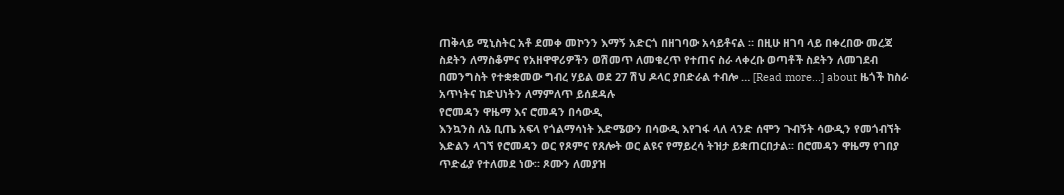ጠቅላይ ሚኒስትር አቶ ደመቀ መኮንን እማኝ አድርጎ በዘገባው አሳይቶናል ። በዚሁ ዘገባ ላይ በቀረበው መረጃ ስደትን ለማስቆምና የአዘዋዋሪዎችን ወሽመጥ ለመቁረጥ የተጠና ስራ ላቀረቡ ወጣቶች ስደትን ለመገደብ በመንግስት የተቋቋመው ግብረ ሃይል ወደ 27 ሽህ ዶላር ያበድራል ተብሎ … [Read more...] about ዜጎች ከስራ አጥነትና ከድህነትን ለማምለጥ ይሰደዳሉ
የሮመዳን ዋዜማ እና ሮመዳን በሳውዲ
እንኳንስ ለኔ ቢጤ አፍላ የጎልማሳነት እድሜውን በሳውዲ እየገፋ ላለ ላንድ ሰሞን ጉብኝት ሳውዲን የመጎብኘት እድልን ላገኘ የሮመዳን ወር የጾምና የጸሎት ወር ልዩና የማይረሳ ትዝታ ይቋጠርበታል፡፡ በሮመዳን ዋዜማ የገበያ ጥድፊያ የተለመደ ነው፡፡ ጾሙን ለመያዝ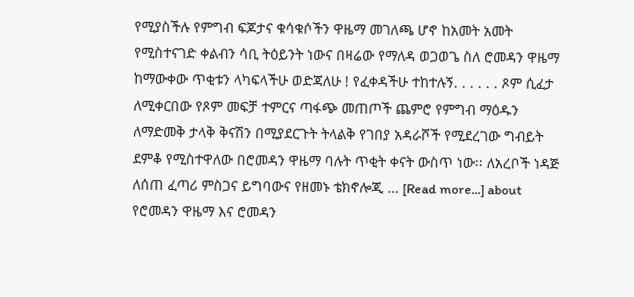የሚያስችሉ የምግብ ፍጆታና ቁሳቁሶችን ዋዜማ መገለጫ ሆኖ ከአመት አመት የሚስተናገድ ቀልብን ሳቢ ትዕይንት ነውና በዛሬው የማለዳ ወጋወጌ ስለ ሮመዳን ዋዜማ ከማውቀው ጥቂቱን ላካፍላችሁ ወድጃለሁ ! የፈቀዳችሁ ተከተሉኝ. . . . . . ጾም ሲፈታ ለሚቀርበው የጾም መፍቻ ተምርና ጣፋጭ መጠጦች ጨምሮ የምግብ ማዕዱን ለማድመቅ ታላቅ ቅናሽን በሚያደርጉት ትላልቅ የገበያ አዳራሾች የሚደረገው ግብይት ደምቆ የሚስተዋለው በሮመዳን ዋዜማ ባሉት ጥቂት ቀናት ውስጥ ነው፡፡ ለአረቦች ነዳጅ ለሰጠ ፈጣሪ ምስጋና ይግባውና የዘመኑ ቴክኖሎጂ … [Read more...] about የሮመዳን ዋዜማ እና ሮመዳን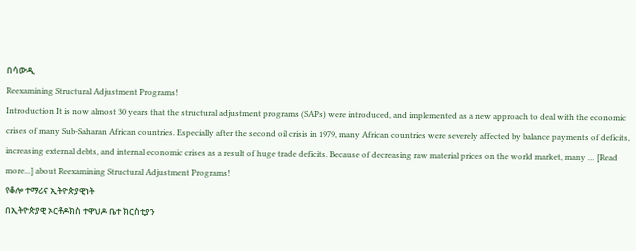በሳውዲ
Reexamining Structural Adjustment Programs!
Introduction It is now almost 30 years that the structural adjustment programs (SAPs) were introduced, and implemented as a new approach to deal with the economic crises of many Sub-Saharan African countries. Especially after the second oil crisis in 1979, many African countries were severely affected by balance payments of deficits, increasing external debts, and internal economic crises as a result of huge trade deficits. Because of decreasing raw material prices on the world market, many … [Read more...] about Reexamining Structural Adjustment Programs!
የቆሎ ተማሪና ኢትዮጵያዊነት
በኢትዮጵያዊ ኦርቶዶክስ ተዋህዶ ቤተ ክርስቲያን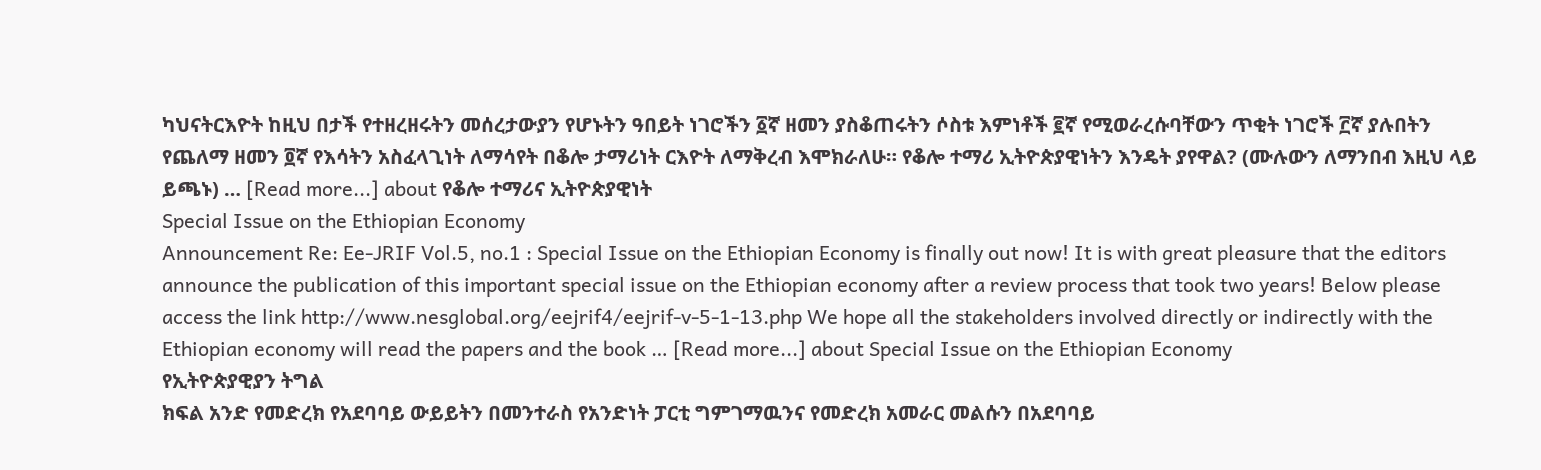ካህናትርእዮት ከዚህ በታች የተዘረዘሩትን መሰረታውያን የሆኑትን ዓበይት ነገሮችን ፩ኛ ዘመን ያስቆጠሩትን ሶስቱ እምነቶች ፪ኛ የሚወራረሱባቸውን ጥቂት ነገሮች ፫ኛ ያሉበትን የጨለማ ዘመን ፬ኛ የእሳትን አስፈላጊነት ለማሳየት በቆሎ ታማሪነት ርእዮት ለማቅረብ እሞክራለሁ። የቆሎ ተማሪ ኢትዮጵያዊነትን እንዴት ያየዋል? (ሙሉውን ለማንበብ እዚህ ላይ ይጫኑ) … [Read more...] about የቆሎ ተማሪና ኢትዮጵያዊነት
Special Issue on the Ethiopian Economy
Announcement Re: Ee-JRIF Vol.5, no.1 : Special Issue on the Ethiopian Economy is finally out now! It is with great pleasure that the editors announce the publication of this important special issue on the Ethiopian economy after a review process that took two years! Below please access the link http://www.nesglobal.org/eejrif4/eejrif-v-5-1-13.php We hope all the stakeholders involved directly or indirectly with the Ethiopian economy will read the papers and the book … [Read more...] about Special Issue on the Ethiopian Economy
የኢትዮጵያዊያን ትግል
ክፍል አንድ የመድረክ የአደባባይ ውይይትን በመንተራስ የአንድነት ፓርቲ ግምገማዉንና የመድረክ አመራር መልሱን በአደባባይ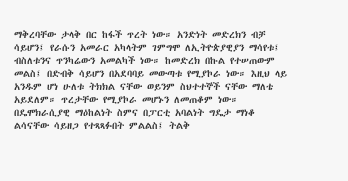ማቅረባቸው ታላቅ በር ከፋች ጥረት ነው። አንድነት መድረክን ብቻ ሳይሆን፤ የራሱን አመራር አካላትም ገምግሞ ለኢትዮጵያዊያን ማሳየቱ፤ ብስለቱንና ጥንካሬውን አመልካች ነው። ከመድረክ በኩል የተሠጠውም መልስ፤ በድብቅ ሳይሆን በአደባባይ መውጣቱ የሚያኮራ ነው። እዚህ ላይ አንዱም ሆነ ሁለቱ ትክክል ናቸው ወይንም ስህተተኞች ናቸው ማለቴ አይደለም። ጥረታቸው የሚያኮራ መሆኑን ለመጠቆም ነው። በዴሞክራሲያዊ ማዕከልነት ስምና በፓርቲ አባልነት ግዴታ ማነቆ ልሳናቸው ሳይዘጋ የተጻጻፉበት ምልልስ፤ ትልቅ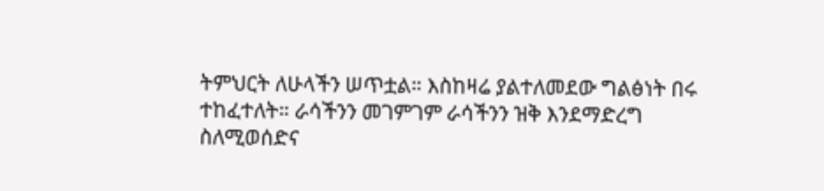ትምህርት ለሁላችን ሠጥቷል። እስከዛሬ ያልተለመደው ግልፅነት በሩ ተከፈተለት። ራሳችንን መገምገም ራሳችንን ዝቅ እንደማድረግ ስለሚወሰድና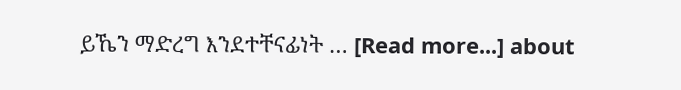ይኼን ማድረግ እንደተቸናፊነት … [Read more...] about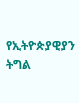የኢትዮጵያዊያን ትግል